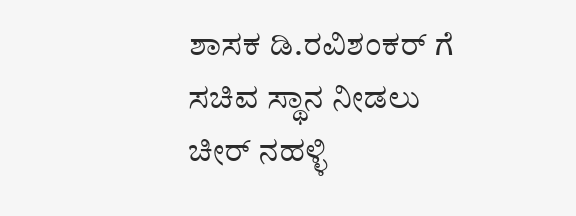ಶಾಸಕ‌ ಡಿ.ರವಿಶಂಕರ್ ಗೆ ಸಚಿವ ಸ್ಥಾನ ನೀಡಲು ಚೀರ್ ನಹಳ್ಳಿ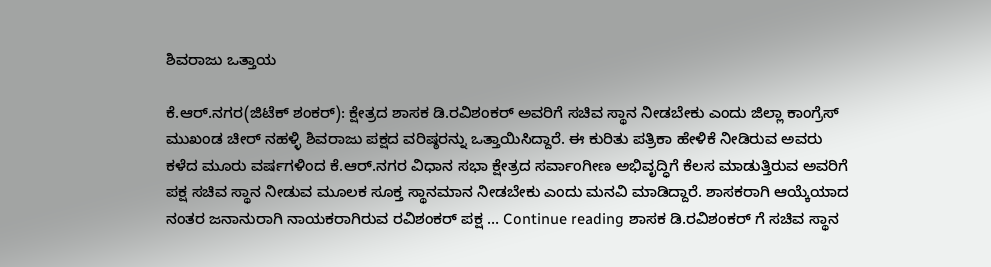ಶಿವರಾಜು ಒತ್ತಾಯ

ಕೆ.ಆರ್.ನಗರ(ಜಿಟೆಕ್ ಶಂಕರ್): ಕ್ಷೇತ್ರದ ಶಾಸಕ‌ ಡಿ.ರವಿಶಂಕರ್ ಅವರಿಗೆ ಸಚಿವ ಸ್ಥಾನ ನೀಡಬೇಕು ಎಂದು ಜಿಲ್ಲಾ ಕಾಂಗ್ರೆಸ್ ಮುಖಂಡ ಚೀರ್ ನಹಳ್ಳಿ ಶಿವರಾಜು ಪಕ್ಷದ ವರಿಷ್ಠರನ್ನು ಒತ್ತಾಯಿಸಿದ್ದಾರೆ. ಈ ಕುರಿತು ಪತ್ರಿಕಾ ಹೇಳಿಕೆ ನೀಡಿರುವ ಅವರು ಕಳೆದ ಮೂರು ವರ್ಷಗಳಿಂದ ಕೆ.ಆರ್.ನಗರ ವಿಧಾನ ಸಭಾ ಕ್ಷೇತ್ರದ ಸರ್ವಾಂಗೀಣ ಅಭಿವೃದ್ಧಿಗೆ ಕೆಲಸ‌ ಮಾಡುತ್ತಿರುವ ಅವರಿಗೆ ಪಕ್ಷ ಸಚಿವ ಸ್ಥಾನ ನೀಡುವ ಮೂಲಕ ಸೂಕ್ತ ಸ್ಥಾನಮಾನ ನೀಡಬೇಕು ಎಂದು ಮನವಿ ಮಾಡಿದ್ದಾರೆ. ಶಾಸಕರಾಗಿ ಆಯ್ಕೆಯಾದ ನಂತರ ಜನಾನುರಾಗಿ‌ ನಾಯಕರಾಗಿರುವ ರವಿಶಂಕರ್ ಪಕ್ಷ … Continue reading ಶಾಸಕ‌ ಡಿ.ರವಿಶಂಕರ್ ಗೆ ಸಚಿವ ಸ್ಥಾನ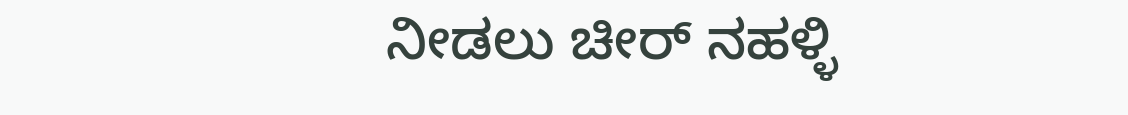ನೀಡಲು ಚೀರ್ ನಹಳ್ಳಿ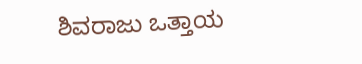ಶಿವರಾಜು ಒತ್ತಾಯ